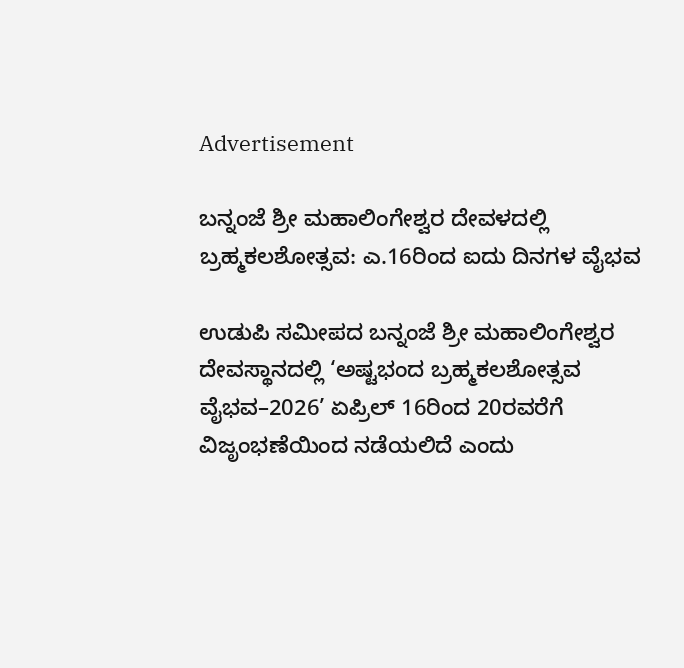Advertisement

ಬನ್ನಂಜೆ ಶ್ರೀ ಮಹಾಲಿಂಗೇಶ್ವರ ದೇವಳದಲ್ಲಿ ಬ್ರಹ್ಮಕಲಶೋತ್ಸವ: ಎ.16ರಿಂದ ಐದು ದಿನಗಳ ವೈಭವ

ಉಡುಪಿ ಸಮೀಪದ ಬನ್ನಂಜೆ ಶ್ರೀ ಮಹಾಲಿಂಗೇಶ್ವರ ದೇವಸ್ಥಾನದಲ್ಲಿ ‘ಅಷ್ಟಭಂದ ಬ್ರಹ್ಮಕಲಶೋತ್ಸವ ವೈಭವ–2026’ ಏಪ್ರಿಲ್ 16ರಿಂದ 20ರವರೆಗೆ ವಿಜೃಂಭಣೆಯಿಂದ ನಡೆಯಲಿದೆ ಎಂದು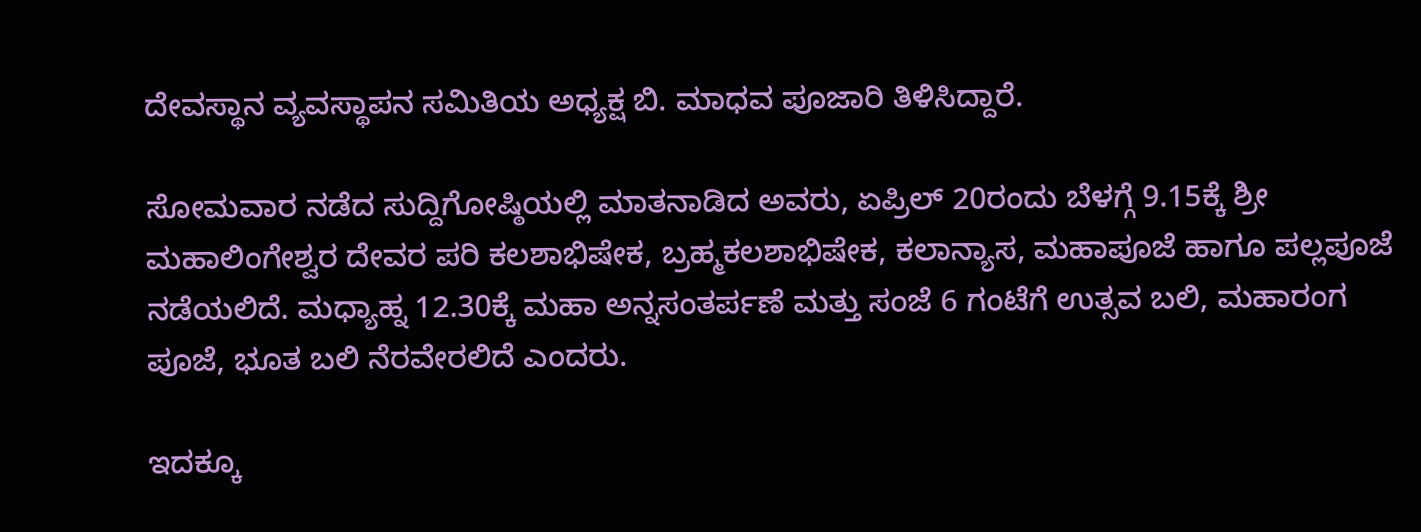ದೇವಸ್ಥಾನ ವ್ಯವಸ್ಥಾಪನ ಸಮಿತಿಯ ಅಧ್ಯಕ್ಷ ಬಿ. ಮಾಧವ ಪೂಜಾರಿ ತಿಳಿಸಿದ್ದಾರೆ.

ಸೋಮವಾರ ನಡೆದ ಸುದ್ದಿಗೋಷ್ಠಿಯಲ್ಲಿ ಮಾತನಾಡಿದ ಅವರು, ಏಪ್ರಿಲ್ 20ರಂದು ಬೆಳಗ್ಗೆ 9.15ಕ್ಕೆ ಶ್ರೀ ಮಹಾಲಿಂಗೇಶ್ವರ ದೇವರ ಪರಿ ಕಲಶಾಭಿಷೇಕ, ಬ್ರಹ್ಮಕಲಶಾಭಿಷೇಕ, ಕಲಾನ್ಯಾಸ, ಮಹಾಪೂಜೆ ಹಾಗೂ ಪಲ್ಲಪೂಜೆ ನಡೆಯಲಿದೆ. ಮಧ್ಯಾಹ್ನ 12.30ಕ್ಕೆ ಮಹಾ ಅನ್ನಸಂತರ್ಪಣೆ ಮತ್ತು ಸಂಜೆ 6 ಗಂಟೆಗೆ ಉತ್ಸವ ಬಲಿ, ಮಹಾರಂಗ ಪೂಜೆ, ಭೂತ ಬಲಿ ನೆರವೇರಲಿದೆ ಎಂದರು.

ಇದಕ್ಕೂ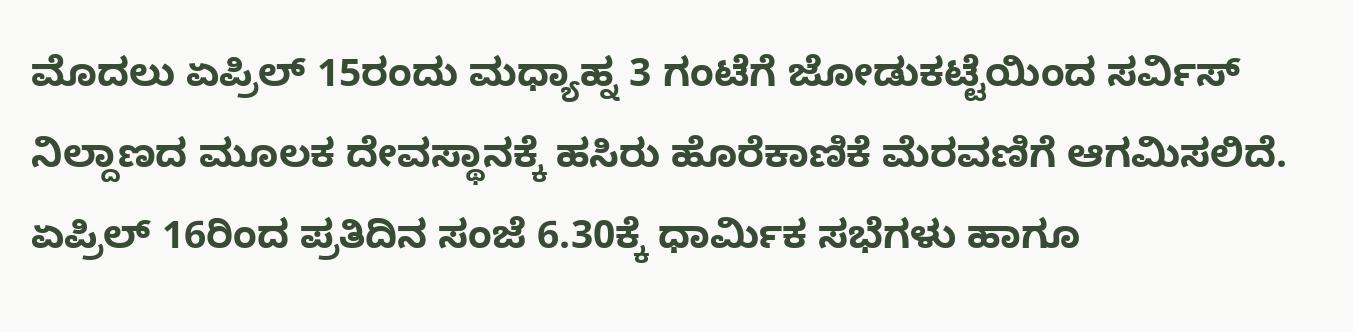ಮೊದಲು ಏಪ್ರಿಲ್ 15ರಂದು ಮಧ್ಯಾಹ್ನ 3 ಗಂಟೆಗೆ ಜೋಡುಕಟ್ಟೆಯಿಂದ ಸರ್ವಿಸ್ ನಿಲ್ದಾಣದ ಮೂಲಕ ದೇವಸ್ಥಾನಕ್ಕೆ ಹಸಿರು ಹೊರೆಕಾಣಿಕೆ ಮೆರವಣಿಗೆ ಆಗಮಿಸಲಿದೆ. ಏಪ್ರಿಲ್ 16ರಿಂದ ಪ್ರತಿದಿನ ಸಂಜೆ 6.30ಕ್ಕೆ ಧಾರ್ಮಿಕ ಸಭೆಗಳು ಹಾಗೂ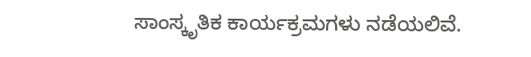ಸಾಂಸ್ಕೃತಿಕ ಕಾರ್ಯಕ್ರಮಗಳು ನಡೆಯಲಿವೆ.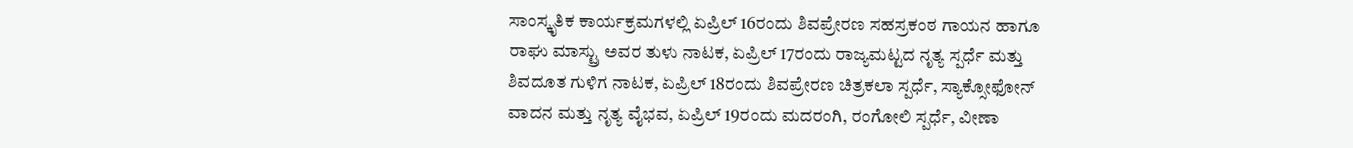ಸಾಂಸ್ಕೃತಿಕ ಕಾರ್ಯಕ್ರಮಗಳಲ್ಲಿ ಏಪ್ರಿಲ್ 16ರಂದು ಶಿವಪ್ರೇರಣ ಸಹಸ್ರಕಂಠ ಗಾಯನ ಹಾಗೂ ರಾಘು ಮಾಸ್ಟ್ರು ಅವರ ತುಳು ನಾಟಕ, ಏಪ್ರಿಲ್ 17ರಂದು ರಾಜ್ಯಮಟ್ಟದ ನೃತ್ಯ ಸ್ಪರ್ಧೆ ಮತ್ತು ಶಿವದೂತ ಗುಳಿಗ ನಾಟಕ, ಏಪ್ರಿಲ್ 18ರಂದು ಶಿವಪ್ರೇರಣ ಚಿತ್ರಕಲಾ ಸ್ಪರ್ಧೆ, ಸ್ಯಾಕ್ಸೋಫೋನ್ ವಾದನ ಮತ್ತು ನೃತ್ಯ ವೈಭವ, ಏಪ್ರಿಲ್ 19ರಂದು ಮದರಂಗಿ, ರಂಗೋಲಿ ಸ್ಪರ್ಧೆ, ವೀಣಾ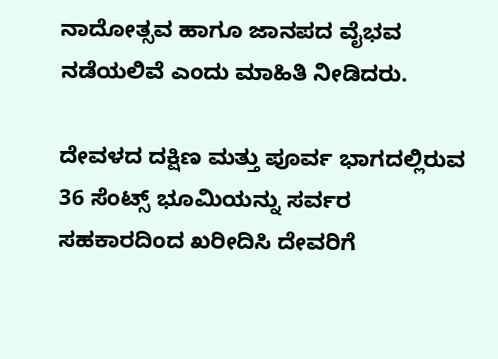ನಾದೋತ್ಸವ ಹಾಗೂ ಜಾನಪದ ವೈಭವ ನಡೆಯಲಿವೆ ಎಂದು ಮಾಹಿತಿ ನೀಡಿದರು.

ದೇವಳದ ದಕ್ಷಿಣ ಮತ್ತು ಪೂರ್ವ ಭಾಗದಲ್ಲಿರುವ 36 ಸೆಂಟ್ಸ್ ಭೂಮಿಯನ್ನು ಸರ್ವರ ಸಹಕಾರದಿಂದ ಖರೀದಿಸಿ ದೇವರಿಗೆ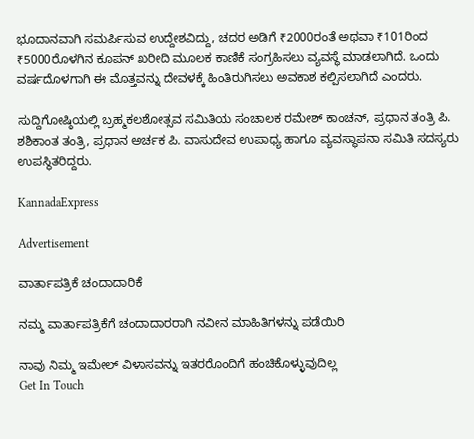ಭೂದಾನವಾಗಿ ಸಮರ್ಪಿಸುವ ಉದ್ದೇಶವಿದ್ದು, ಚದರ ಅಡಿಗೆ ₹2000ರಂತೆ ಅಥವಾ ₹101ರಿಂದ ₹5000ರೊಳಗಿನ ಕೂಪನ್ ಖರೀದಿ ಮೂಲಕ ಕಾಣಿಕೆ ಸಂಗ್ರಹಿಸಲು ವ್ಯವಸ್ಥೆ ಮಾಡಲಾಗಿದೆ. ಒಂದು ವರ್ಷದೊಳಗಾಗಿ ಈ ಮೊತ್ತವನ್ನು ದೇವಳಕ್ಕೆ ಹಿಂತಿರುಗಿಸಲು ಅವಕಾಶ ಕಲ್ಪಿಸಲಾಗಿದೆ ಎಂದರು.

ಸುದ್ದಿಗೋಷ್ಠಿಯಲ್ಲಿ ಬ್ರಹ್ಮಕಲಶೋತ್ಸವ ಸಮಿತಿಯ ಸಂಚಾಲಕ ರಮೇಶ್ ಕಾಂಚನ್, ಪ್ರಧಾನ ತಂತ್ರಿ ಪಿ. ಶಶಿಕಾಂತ ತಂತ್ರಿ, ಪ್ರಧಾನ ಅರ್ಚಕ ಪಿ. ವಾಸುದೇವ ಉಪಾಧ್ಯ ಹಾಗೂ ವ್ಯವಸ್ಥಾಪನಾ ಸಮಿತಿ ಸದಸ್ಯರು ಉಪಸ್ಥಿತರಿದ್ದರು.

KannadaExpress

Advertisement

ವಾರ್ತಾಪತ್ರಿಕೆ ಚಂದಾದಾರಿಕೆ

ನಮ್ಮ ವಾರ್ತಾಪತ್ರಿಕೆಗೆ ಚಂದಾದಾರರಾಗಿ ನವೀನ ಮಾಹಿತಿಗಳನ್ನು ಪಡೆಯಿರಿ

ನಾವು ನಿಮ್ಮ ಇಮೇಲ್ ವಿಳಾಸವನ್ನು ಇತರರೊಂದಿಗೆ ಹಂಚಿಕೊಳ್ಳುವುದಿಲ್ಲ
Get In Touch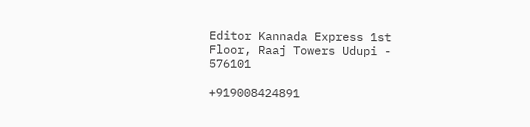Editor Kannada Express 1st Floor, Raaj Towers Udupi - 576101

+919008424891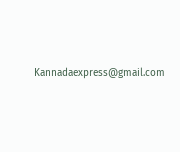Kannadaexpress@gmail.com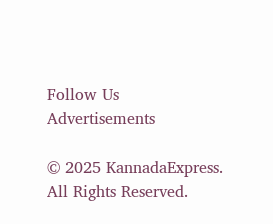Follow Us
Advertisements

© 2025 KannadaExpress. All Rights Reserved.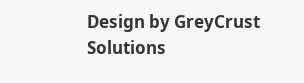Design by GreyCrust Solutions